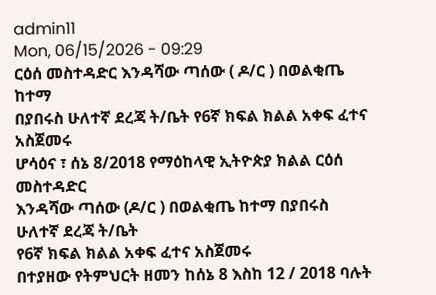admin11
Mon, 06/15/2026 - 09:29
ርዕሰ መስተዳድር እንዳሻው ጣሰው ( ዶ/ር ) በወልቂጤ ከተማ
በያበሩስ ሁለተኛ ደረጃ ት/ቤት የ6ኛ ክፍል ክልል አቀፍ ፈተና አስጀመሩ
ሆሳዕና ፣ ሰኔ 8/2018 የማዕከላዊ ኢትዮጵያ ክልል ርዕሰ መስተዳድር
እንዳሻው ጣሰው (ዶ/ር ) በወልቂጤ ከተማ በያበሩስ ሁለተኛ ደረጃ ት/ቤት
የ6ኛ ክፍል ክልል አቀፍ ፈተና አስጀመሩ
በተያዘው የትምህርት ዘመን ከሰኔ 8 እስከ 12 / 2018 ባሉት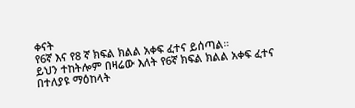ቀናት
የ6ኛ እና የ8 ኛ ክፍል ክልል አቀፍ ፈተና ይሰጣል።
ይህን ተከትሎም በዛሬው እለት የ6ኛ ክፍል ክልል አቀፍ ፈተና
በተለያዩ ማዕከላት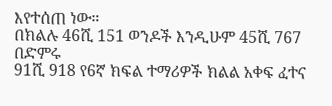እየተሰጠ ነው።
በክልሉ 46ሺ 151 ወንዶች እንዲሁም 45ሺ 767 በድምሩ
91ሺ 918 የ6ኛ ክፍል ተማሪዎች ክልል አቀፍ ፈተና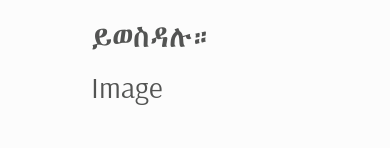ይወስዳሉ።
Image